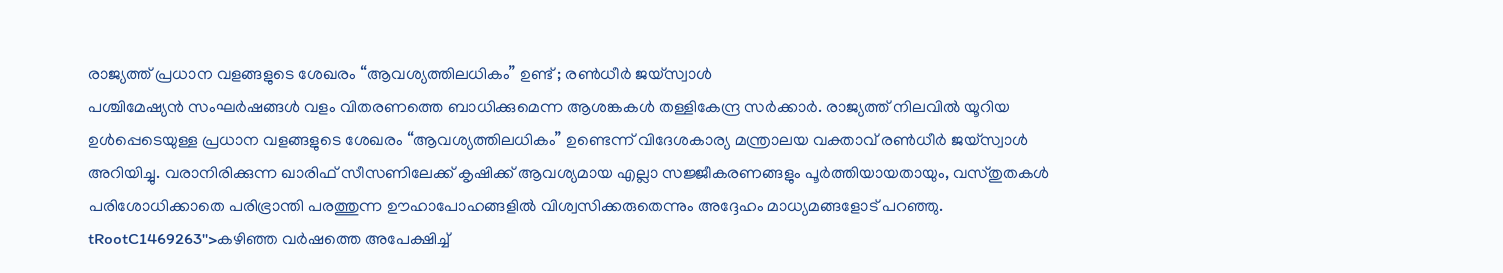രാജ്യത്ത് പ്രധാന വളങ്ങളുടെ ശേഖരം “ആവശ്യത്തിലധികം” ഉണ്ട് ; രൺധീർ ജയ്സ്വാൾ
പശ്ചിമേഷ്യൻ സംഘർഷങ്ങൾ വളം വിതരണത്തെ ബാധിക്കുമെന്ന ആശങ്കകൾ തള്ളികേന്ദ്ര സർക്കാർ. രാജ്യത്ത് നിലവിൽ യൂറിയ ഉൾപ്പെടെയുള്ള പ്രധാന വളങ്ങളുടെ ശേഖരം “ആവശ്യത്തിലധികം” ഉണ്ടെന്ന് വിദേശകാര്യ മന്ത്രാലയ വക്താവ് രൺധീർ ജയ്സ്വാൾ അറിയിച്ചു. വരാനിരിക്കുന്ന ഖാരിഫ് സീസണിലേക്ക് കൃഷിക്ക് ആവശ്യമായ എല്ലാ സജ്ജീകരണങ്ങളും പൂർത്തിയായതായും, വസ്തുതകൾ പരിശോധിക്കാതെ പരിഭ്രാന്തി പരത്തുന്ന ഊഹാപോഹങ്ങളിൽ വിശ്വസിക്കരുതെന്നും അദ്ദേഹം മാധ്യമങ്ങളോട് പറഞ്ഞു.
tRootC1469263">കഴിഞ്ഞ വർഷത്തെ അപേക്ഷിച്ച്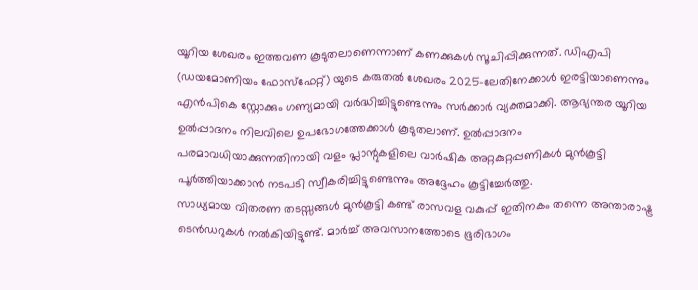യൂറിയ ശേഖരം ഇത്തവണ കൂടുതലാണെന്നാണ് കണക്കുകൾ സൂചിപ്പിക്കുന്നത്. ഡിഎപി (ഡയമോണിയം ഫോസ്ഫേറ്റ്) യുടെ കരുതൽ ശേഖരം 2025-ലേതിനേക്കാൾ ഇരട്ടിയാണെന്നും എൻപികെ സ്റ്റോക്കും ഗണ്യമായി വർദ്ധിച്ചിട്ടുണ്ടെന്നും സർക്കാർ വ്യക്തമാക്കി. ആഭ്യന്തര യൂറിയ ഉൽപ്പാദനം നിലവിലെ ഉപഭോഗത്തേക്കാൾ കൂടുതലാണ്. ഉൽപ്പാദനം പരമാവധിയാക്കുന്നതിനായി വളം പ്ലാന്റുകളിലെ വാർഷിക അറ്റകുറ്റപ്പണികൾ മുൻകൂട്ടി പൂർത്തിയാക്കാൻ നടപടി സ്വീകരിച്ചിട്ടുണ്ടെന്നും അദ്ദേഹം കൂട്ടിച്ചേർത്തു.
സാധ്യമായ വിതരണ തടസ്സങ്ങൾ മുൻകൂട്ടി കണ്ട് രാസവള വകുപ്പ് ഇതിനകം തന്നെ അന്താരാഷ്ട്ര ടെൻഡറുകൾ നൽകിയിട്ടുണ്ട്. മാർച്ച് അവസാനത്തോടെ ഭൂരിഭാഗം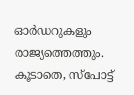ഓർഡറുകളും രാജ്യത്തെത്തും. കൂടാതെ, സ്പോട്ട്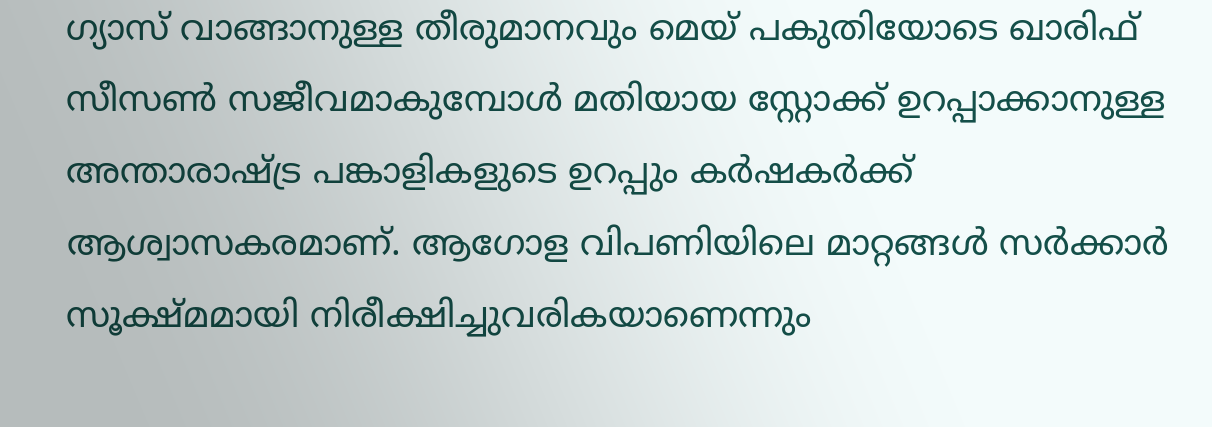ഗ്യാസ് വാങ്ങാനുള്ള തീരുമാനവും മെയ് പകുതിയോടെ ഖാരിഫ് സീസൺ സജീവമാകുമ്പോൾ മതിയായ സ്റ്റോക്ക് ഉറപ്പാക്കാനുള്ള അന്താരാഷ്ട്ര പങ്കാളികളുടെ ഉറപ്പും കർഷകർക്ക് ആശ്വാസകരമാണ്. ആഗോള വിപണിയിലെ മാറ്റങ്ങൾ സർക്കാർ സൂക്ഷ്മമായി നിരീക്ഷിച്ചുവരികയാണെന്നും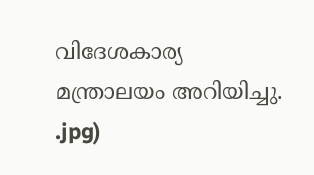വിദേശകാര്യ മന്ത്രാലയം അറിയിച്ചു.
.jpg)